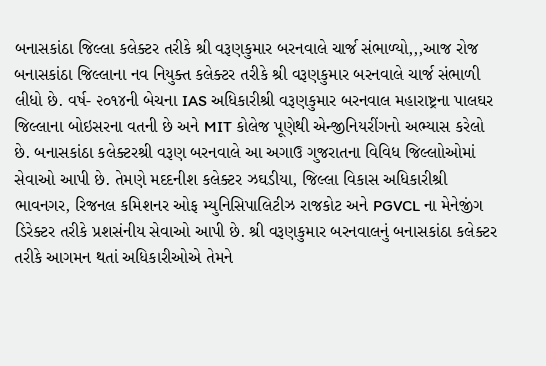બનાસકાંઠા જિલ્લા કલેક્ટર તરીકે શ્રી વરૂણકુમાર બરનવાલે ચાર્જ સંભાળ્યો,,,આજ રોજ બનાસકાંઠા જિલ્લાના નવ નિયુક્ત કલેક્ટર તરીકે શ્રી વરૂણકુમાર બરનવાલે ચાર્જ સંભાળી લીધો છે. વર્ષ- ૨૦૧૪ની બેચના IAS અધિકારીશ્રી વરૂણકુમાર બરનવાલ મહારાષ્ટ્રના પાલઘર જિલ્લાના બોઇસરના વતની છે અને MIT કોલેજ પૂણેથી એન્જીનિયરીંગનો અભ્યાસ કરેલો છે. બનાસકાંઠા કલેક્ટરશ્રી વરૂણ બરનવાલે આ અગાઉ ગુજરાતના વિવિધ જિલ્લાોઓમાં સેવાઓ આપી છે. તેમણે મદદનીશ કલેક્ટર ઝઘડીયા, જિલ્લા વિકાસ અધિકારીશ્રી ભાવનગર, રિજનલ કમિશનર ઓફ મ્યુનિસિપાલિટીઝ રાજકોટ અને PGVCL ના મેનેજીંગ ડિરેક્ટર તરીકે પ્રશસંનીય સેવાઓ આપી છે. શ્રી વરૂણકુમાર બરનવાલનું બનાસકાંઠા કલેક્ટર તરીકે આગમન થતાં અધિકારીઓએ તેમને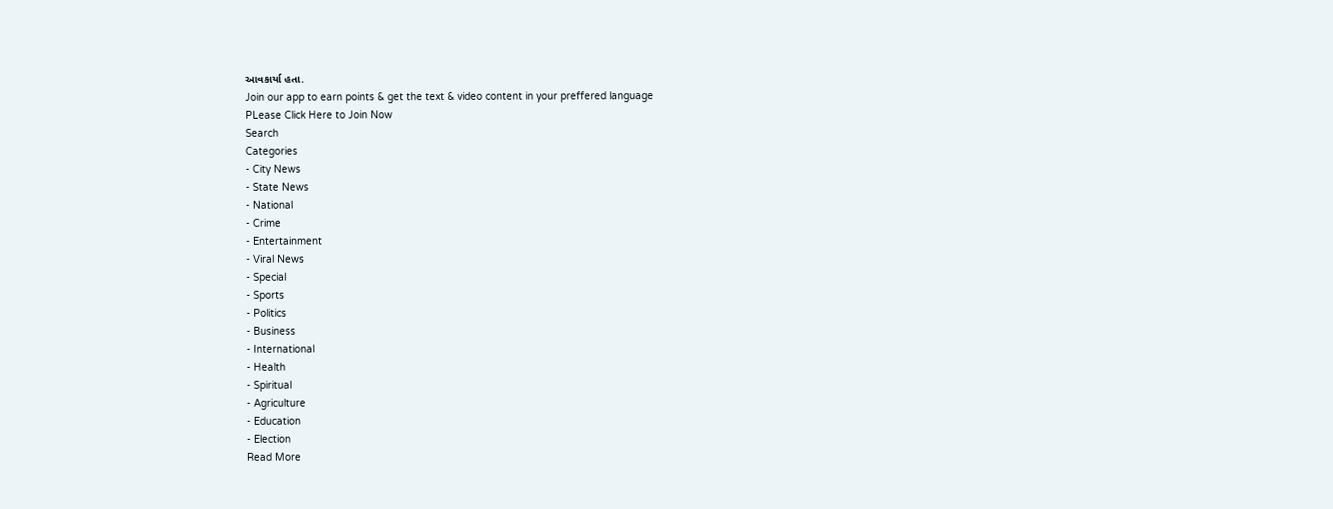આવકાર્યા હતા.
Join our app to earn points & get the text & video content in your preffered language
PLease Click Here to Join Now
Search
Categories
- City News
- State News
- National
- Crime
- Entertainment
- Viral News
- Special
- Sports
- Politics
- Business
- International
- Health
- Spiritual
- Agriculture
- Education
- Election
Read More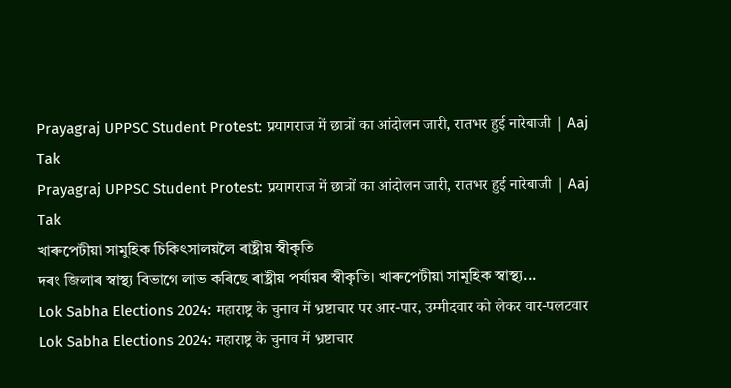Prayagraj UPPSC Student Protest: प्रयागराज में छात्रों का आंदोलन जारी, रातभर हुई नारेबाजी | Aaj Tak
Prayagraj UPPSC Student Protest: प्रयागराज में छात्रों का आंदोलन जारी, रातभर हुई नारेबाजी | Aaj Tak
খাৰুপেটীয়া সামুহিক চিকিৎসালয়লৈ ৰাষ্ট্ৰীয় স্বীকৃতি
দৰং জিলাৰ স্বাস্থ্য বিভাগে লাভ কৰিছে ৰাষ্ট্ৰীয় পৰ্যায়ৰ স্বীকৃতি। খাৰুপেটীয়া সামূহিক স্বাস্থ্য...
Lok Sabha Elections 2024: महाराष्ट्र के चुनाव में भ्रष्टाचार पर आर-पार, उम्मीदवार को लेकर वार-पलटवार
Lok Sabha Elections 2024: महाराष्ट्र के चुनाव में भ्रष्टाचार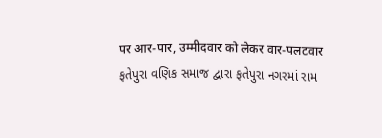पर आर-पार, उम्मीदवार को लेकर वार-पलटवार
ફતેપુરા વણિક સમાજ દ્વારા ફતેપુરા નગરમાં રામ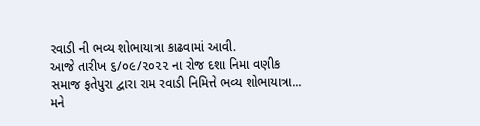રવાડી ની ભવ્ય શોભાયાત્રા કાઢવામાં આવી.
આજે તારીખ ૬/૦૯/૨૦૨૨ ના રોજ દશા નિમા વણીક સમાજ ફતેપુરા દ્વારા રામ રવાડી નિમિત્તે ભવ્ય શોભાયાત્રા...
મને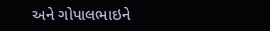અને ગોપાલભાઇને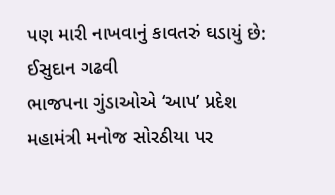પણ મારી નાખવાનું કાવતરું ઘડાયું છે: ઈસુદાન ગઢવી
ભાજપના ગુંડાઓએ ‘આપ’ પ્રદેશ મહામંત્રી મનોજ સોરઠીયા પર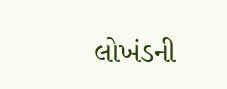લોખંડની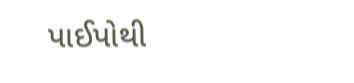પાઈપોથી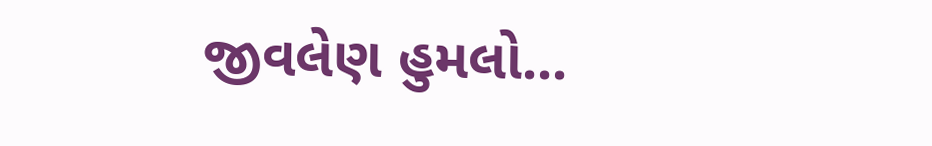જીવલેણ હુમલો...